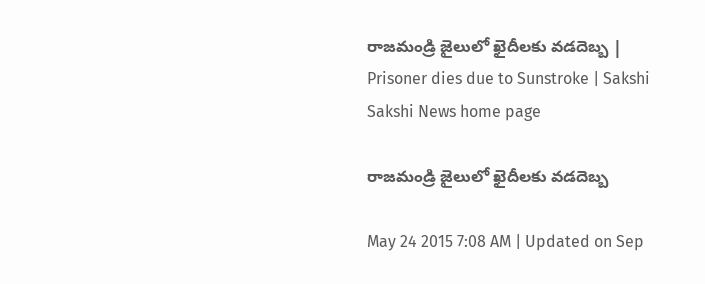రాజమండ్రి జైలులో ఖైదీలకు వడదెబ్బ | Prisoner dies due to Sunstroke | Sakshi
Sakshi News home page

రాజమండ్రి జైలులో ఖైదీలకు వడదెబ్బ

May 24 2015 7:08 AM | Updated on Sep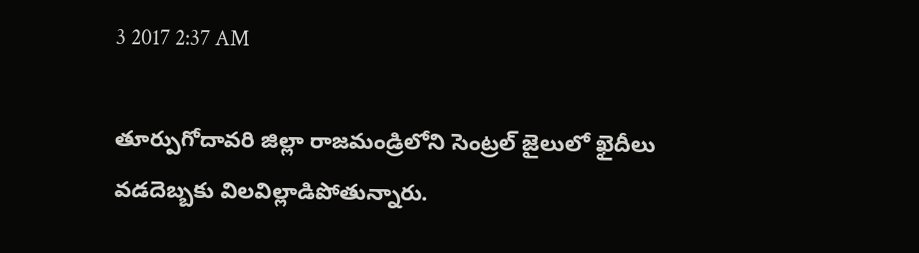3 2017 2:37 AM

తూర్పుగోదావరి జిల్లా రాజమండ్రిలోని సెంట్రల్ జైలులో ఖైదీలు వడదెబ్బకు విలవిల్లాడిపోతున్నారు.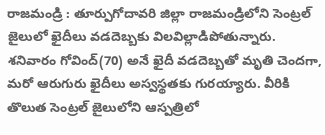రాజమండ్రి : తూర్పుగోదావరి జిల్లా రాజమండ్రిలోని సెంట్రల్ జైలులో ఖైదీలు వడదెబ్బకు విలవిల్లాడిపోతున్నారు. శనివారం గోవింద్(70) అనే ఖైదీ వడదెబ్బతో మృతి చెందగా, మరో ఆరుగురు ఖైదీలు అస్వస్థతకు గురయ్యారు. వీరికి తొలుత సెంట్రల్ జైలులోని ఆస్పత్రిలో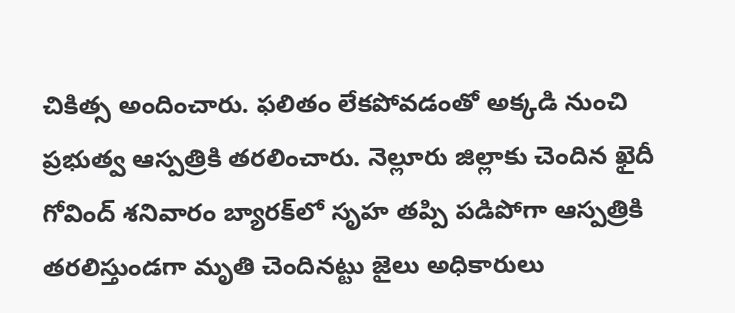చికిత్స అందించారు. ఫలితం లేకపోవడంతో అక్కడి నుంచి ప్రభుత్వ ఆస్పత్రికి తరలించారు. నెల్లూరు జిల్లాకు చెందిన ఖైదీ గోవింద్ శనివారం బ్యారక్‌లో సృహ తప్పి పడిపోగా ఆస్పత్రికి తరలిస్తుండగా మృతి చెందినట్టు జైలు అధికారులు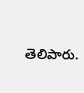తెలిపారు.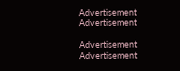Advertisement
Advertisement

Advertisement
Advertisement